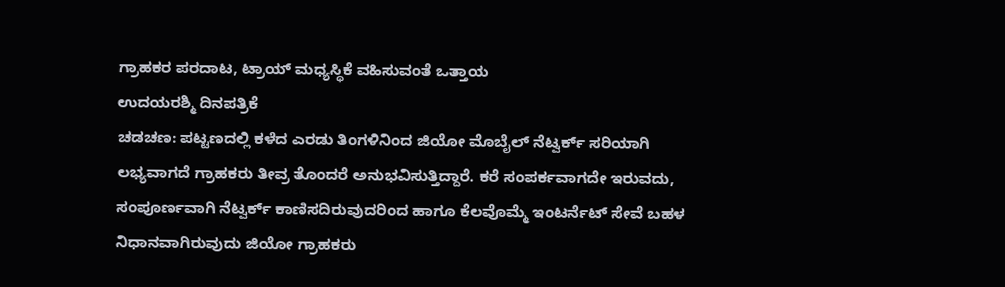ಗ್ರಾಹಕರ ಪರದಾಟ, ಟ್ರಾಯ್ ಮಧ್ಯಸ್ಥಿಕೆ ವಹಿಸುವಂತೆ ಒತ್ತಾಯ
ಉದಯರಶ್ಮಿ ದಿನಪತ್ರಿಕೆ
ಚಡಚಣ: ಪಟ್ಟಣದಲ್ಲಿ ಕಳೆದ ಎರಡು ತಿಂಗಳಿನಿಂದ ಜಿಯೋ ಮೊಬೈಲ್ ನೆಟ್ವರ್ಕ್ ಸರಿಯಾಗಿ ಲಭ್ಯವಾಗದೆ ಗ್ರಾಹಕರು ತೀವ್ರ ತೊಂದರೆ ಅನುಭವಿಸುತ್ತಿದ್ದಾರೆ. ಕರೆ ಸಂಪರ್ಕವಾಗದೇ ಇರುವದು, ಸಂಪೂರ್ಣವಾಗಿ ನೆಟ್ವರ್ಕ್ ಕಾಣಿಸದಿರುವುದರಿಂದ ಹಾಗೂ ಕೆಲವೊಮ್ಮೆ ಇಂಟರ್ನೆಟ್ ಸೇವೆ ಬಹಳ ನಿಧಾನವಾಗಿರುವುದು ಜಿಯೋ ಗ್ರಾಹಕರು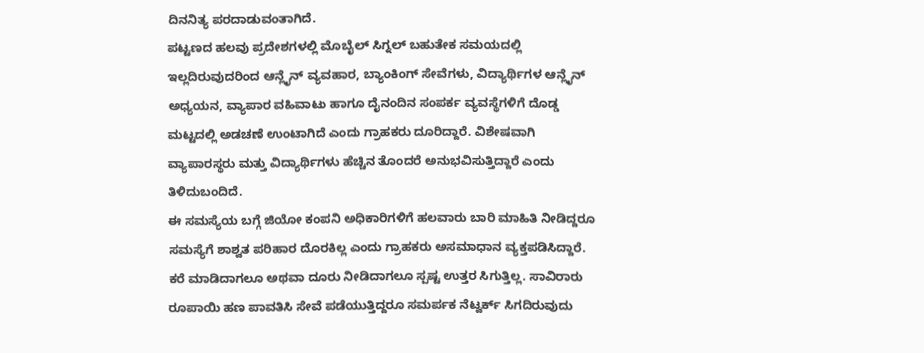ದಿನನಿತ್ಯ ಪರದಾಡುವಂತಾಗಿದೆ.
ಪಟ್ಟಣದ ಹಲವು ಪ್ರದೇಶಗಳಲ್ಲಿ ಮೊಬೈಲ್ ಸಿಗ್ನಲ್ ಬಹುತೇಕ ಸಮಯದಲ್ಲಿ ಇಲ್ಲದಿರುವುದರಿಂದ ಆನ್ಲೈನ್ ವ್ಯವಹಾರ, ಬ್ಯಾಂಕಿಂಗ್ ಸೇವೆಗಳು, ವಿದ್ಯಾರ್ಥಿಗಳ ಆನ್ಲೈನ್ ಅಧ್ಯಯನ, ವ್ಯಾಪಾರ ವಹಿವಾಟು ಹಾಗೂ ದೈನಂದಿನ ಸಂಪರ್ಕ ವ್ಯವಸ್ಥೆಗಳಿಗೆ ದೊಡ್ಡ ಮಟ್ಟದಲ್ಲಿ ಅಡಚಣೆ ಉಂಟಾಗಿದೆ ಎಂದು ಗ್ರಾಹಕರು ದೂರಿದ್ದಾರೆ. ವಿಶೇಷವಾಗಿ ವ್ಯಾಪಾರಸ್ಥರು ಮತ್ತು ವಿದ್ಯಾರ್ಥಿಗಳು ಹೆಚ್ಚಿನ ತೊಂದರೆ ಅನುಭವಿಸುತ್ತಿದ್ದಾರೆ ಎಂದು ತಿಳಿದುಬಂದಿದೆ.
ಈ ಸಮಸ್ಯೆಯ ಬಗ್ಗೆ ಜಿಯೋ ಕಂಪನಿ ಅಧಿಕಾರಿಗಳಿಗೆ ಹಲವಾರು ಬಾರಿ ಮಾಹಿತಿ ನೀಡಿದ್ದರೂ ಸಮಸ್ಯೆಗೆ ಶಾಶ್ವತ ಪರಿಹಾರ ದೊರಕಿಲ್ಲ ಎಂದು ಗ್ರಾಹಕರು ಅಸಮಾಧಾನ ವ್ಯಕ್ತಪಡಿಸಿದ್ದಾರೆ.
ಕರೆ ಮಾಡಿದಾಗಲೂ ಅಥವಾ ದೂರು ನೀಡಿದಾಗಲೂ ಸ್ಪಷ್ಟ ಉತ್ತರ ಸಿಗುತ್ತಿಲ್ಲ. ಸಾವಿರಾರು ರೂಪಾಯಿ ಹಣ ಪಾವತಿಸಿ ಸೇವೆ ಪಡೆಯುತ್ತಿದ್ದರೂ ಸಮರ್ಪಕ ನೆಟ್ವರ್ಕ್ ಸಿಗದಿರುವುದು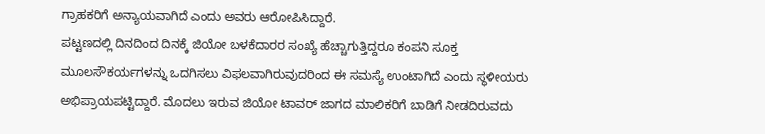ಗ್ರಾಹಕರಿಗೆ ಅನ್ಯಾಯವಾಗಿದೆ ಎಂದು ಅವರು ಆರೋಪಿಸಿದ್ದಾರೆ.
ಪಟ್ಟಣದಲ್ಲಿ ದಿನದಿಂದ ದಿನಕ್ಕೆ ಜಿಯೋ ಬಳಕೆದಾರರ ಸಂಖ್ಯೆ ಹೆಚ್ಚಾಗುತ್ತಿದ್ದರೂ ಕಂಪನಿ ಸೂಕ್ತ ಮೂಲಸೌಕರ್ಯಗಳನ್ನು ಒದಗಿಸಲು ವಿಫಲವಾಗಿರುವುದರಿಂದ ಈ ಸಮಸ್ಯೆ ಉಂಟಾಗಿದೆ ಎಂದು ಸ್ಥಳೀಯರು ಅಭಿಪ್ರಾಯಪಟ್ಟಿದ್ದಾರೆ. ಮೊದಲು ಇರುವ ಜಿಯೋ ಟಾವರ್ ಜಾಗದ ಮಾಲಿಕರಿಗೆ ಬಾಡಿಗೆ ನೀಡದಿರುವದು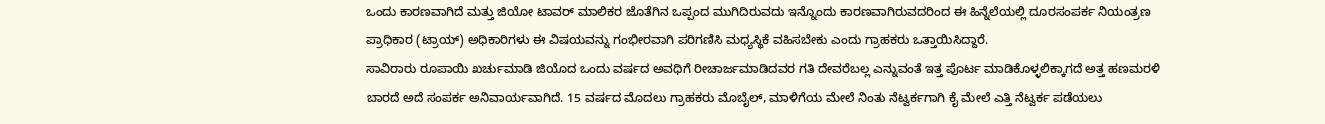ಒಂದು ಕಾರಣವಾಗಿದೆ ಮತ್ತು ಜಿಯೋ ಟಾವರ್ ಮಾಲಿಕರ ಜೊತೆಗಿನ ಒಪ್ಪಂದ ಮುಗಿದಿರುವದು ಇನ್ನೊಂದು ಕಾರಣವಾಗಿರುವದರಿಂದ ಈ ಹಿನ್ನೆಲೆಯಲ್ಲಿ ದೂರಸಂಪರ್ಕ ನಿಯಂತ್ರಣ ಪ್ರಾಧಿಕಾರ (ಟ್ರಾಯ್) ಅಧಿಕಾರಿಗಳು ಈ ವಿಷಯವನ್ನು ಗಂಭೀರವಾಗಿ ಪರಿಗಣಿಸಿ ಮಧ್ಯಸ್ಥಿಕೆ ವಹಿಸಬೇಕು ಎಂದು ಗ್ರಾಹಕರು ಒತ್ತಾಯಿಸಿದ್ದಾರೆ.
ಸಾವಿರಾರು ರೂಪಾಯಿ ಖರ್ಚುಮಾಡಿ ಜಿಯೊದ ಒಂದು ವರ್ಷದ ಅವಧಿಗೆ ರೀಚಾರ್ಜಮಾಡಿದವರ ಗತಿ ದೇವರೆಬಲ್ಲ ಎನ್ನುವಂತೆ ಇತ್ತ ಪೊರ್ಟ ಮಾಡಿಕೊಳ್ಳಲಿಕ್ಕಾಗದೆ ಅತ್ತ ಹಣಮರಳಿ ಬಾರದೆ ಅದೆ ಸಂಪರ್ಕ ಅನಿವಾರ್ಯವಾಗಿದೆ. 15 ವರ್ಷದ ಮೊದಲು ಗ್ರಾಹಕರು ಮೊಬೈಲ್, ಮಾಳಿಗೆಯ ಮೇಲೆ ನಿಂತು ನೆಟ್ವರ್ಕಗಾಗಿ ಕೈ ಮೇಲೆ ಎತ್ತಿ ನೆಟ್ವರ್ಕ ಪಡೆಯಲು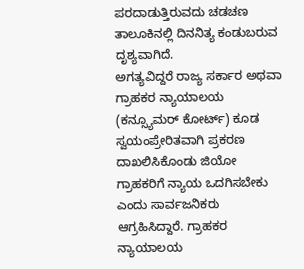ಪರದಾಡುತ್ತಿರುವದು ಚಡಚಣ ತಾಲೂಕಿನಲ್ಲಿ ದಿನನಿತ್ಯ ಕಂಡುಬರುವ ದೃಶ್ಯವಾಗಿದೆ.
ಅಗತ್ಯವಿದ್ದರೆ ರಾಜ್ಯ ಸರ್ಕಾರ ಅಥವಾ ಗ್ರಾಹಕರ ನ್ಯಾಯಾಲಯ (ಕನ್ಸ್ಯೂಮರ್ ಕೋರ್ಟ್) ಕೂಡ ಸ್ವಯಂಪ್ರೇರಿತವಾಗಿ ಪ್ರಕರಣ ದಾಖಲಿಸಿಕೊಂಡು ಜಿಯೋ ಗ್ರಾಹಕರಿಗೆ ನ್ಯಾಯ ಒದಗಿಸಬೇಕು ಎಂದು ಸಾರ್ವಜನಿಕರು ಆಗ್ರಹಿಸಿದ್ದಾರೆ. ಗ್ರಾಹಕರ ನ್ಯಾಯಾಲಯ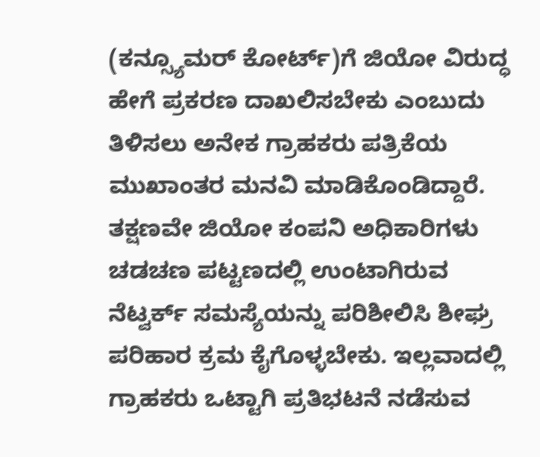(ಕನ್ಸ್ಯೂಮರ್ ಕೋರ್ಟ್)ಗೆ ಜಿಯೋ ವಿರುದ್ಧ ಹೇಗೆ ಪ್ರಕರಣ ದಾಖಲಿಸಬೇಕು ಎಂಬುದು ತಿಳಿಸಲು ಅನೇಕ ಗ್ರಾಹಕರು ಪತ್ರಿಕೆಯ ಮುಖಾಂತರ ಮನವಿ ಮಾಡಿಕೊಂಡಿದ್ದಾರೆ.
ತಕ್ಷಣವೇ ಜಿಯೋ ಕಂಪನಿ ಅಧಿಕಾರಿಗಳು ಚಡಚಣ ಪಟ್ಟಣದಲ್ಲಿ ಉಂಟಾಗಿರುವ ನೆಟ್ವರ್ಕ್ ಸಮಸ್ಯೆಯನ್ನು ಪರಿಶೀಲಿಸಿ ಶೀಘ್ರ ಪರಿಹಾರ ಕ್ರಮ ಕೈಗೊಳ್ಳಬೇಕು. ಇಲ್ಲವಾದಲ್ಲಿ ಗ್ರಾಹಕರು ಒಟ್ಟಾಗಿ ಪ್ರತಿಭಟನೆ ನಡೆಸುವ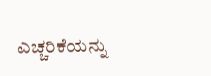ಎಚ್ಚರಿಕೆಯನ್ನು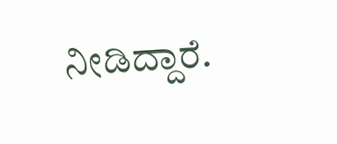ನೀಡಿದ್ದಾರೆ.